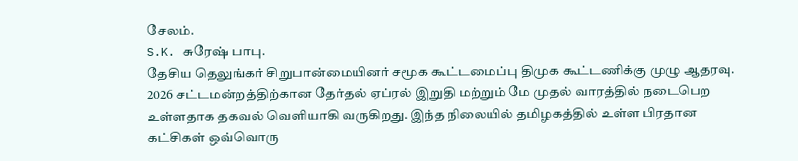சேலம்.
S.K. சுரேஷ் பாபு.
தேசிய தெலுங்கர் சிறுபான்மையினர் சமூக கூட்டமைப்பு திமுக கூட்டணிக்கு முழு ஆதரவு.
2026 சட்டமன்றத்திற்கான தேர்தல் ஏப்ரல் இறுதி மற்றும் மே முதல் வாரத்தில் நடைபெற உள்ளதாக தகவல் வெளியாகி வருகிறது. இந்த நிலையில் தமிழகத்தில் உள்ள பிரதான கட்சிகள் ஒவ்வொரு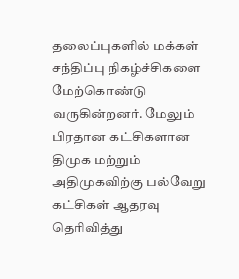தலைப்புகளில் மக்கள் சந்திப்பு நிகழ்ச்சிகளை மேற்கொண்டு வருகின்றனர். மேலும் பிரதான கட்சிகளான திமுக மற்றும் அதிமுகவிற்கு பல்வேறு கட்சிகள் ஆதரவு தெரிவித்து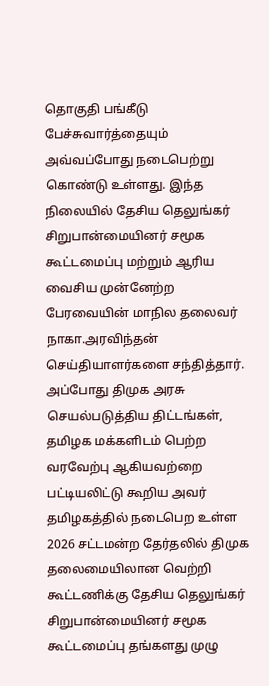தொகுதி பங்கீடு பேச்சுவார்த்தையும் அவ்வப்போது நடைபெற்று கொண்டு உள்ளது. இந்த நிலையில் தேசிய தெலுங்கர் சிறுபான்மையினர் சமூக கூட்டமைப்பு மற்றும் ஆரிய வைசிய முன்னேற்ற பேரவையின் மாநில தலைவர் நாகா.அரவிந்தன் செய்தியாளர்களை சந்தித்தார். அப்போது திமுக அரசு செயல்படுத்திய திட்டங்கள், தமிழக மக்களிடம் பெற்ற வரவேற்பு ஆகியவற்றை பட்டியலிட்டு கூறிய அவர் தமிழகத்தில் நடைபெற உள்ள 2026 சட்டமன்ற தேர்தலில் திமுக தலைமையிலான வெற்றி கூட்டணிக்கு தேசிய தெலுங்கர் சிறுபான்மையினர் சமூக கூட்டமைப்பு தங்களது முழு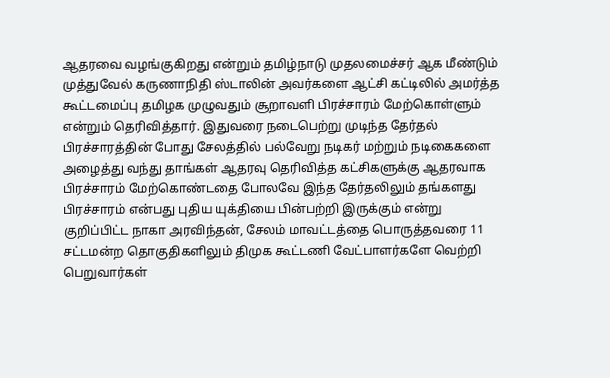ஆதரவை வழங்குகிறது என்றும் தமிழ்நாடு முதலமைச்சர் ஆக மீண்டும் முத்துவேல் கருணாநிதி ஸ்டாலின் அவர்களை ஆட்சி கட்டிலில் அமர்த்த கூட்டமைப்பு தமிழக முழுவதும் சூறாவளி பிரச்சாரம் மேற்கொள்ளும் என்றும் தெரிவித்தார். இதுவரை நடைபெற்று முடிந்த தேர்தல் பிரச்சாரத்தின் போது சேலத்தில் பல்வேறு நடிகர் மற்றும் நடிகைகளை அழைத்து வந்து தாங்கள் ஆதரவு தெரிவித்த கட்சிகளுக்கு ஆதரவாக பிரச்சாரம் மேற்கொண்டதை போலவே இந்த தேர்தலிலும் தங்களது பிரச்சாரம் என்பது புதிய யுக்தியை பின்பற்றி இருக்கும் என்று குறிப்பிட்ட நாகா அரவிந்தன், சேலம் மாவட்டத்தை பொருத்தவரை 11 சட்டமன்ற தொகுதிகளிலும் திமுக கூட்டணி வேட்பாளர்களே வெற்றி பெறுவார்கள்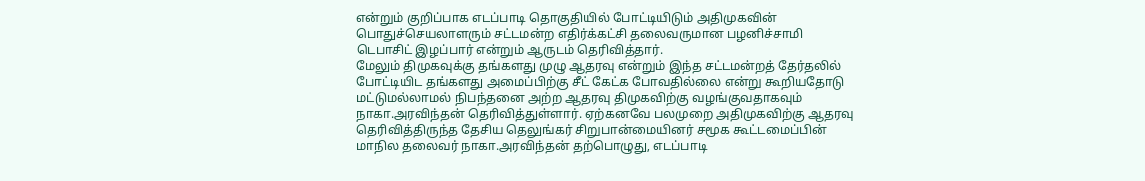என்றும் குறிப்பாக எடப்பாடி தொகுதியில் போட்டியிடும் அதிமுகவின் பொதுச்செயலாளரும் சட்டமன்ற எதிர்க்கட்சி தலைவருமான பழனிச்சாமி டெபாசிட் இழப்பார் என்றும் ஆருடம் தெரிவித்தார்.
மேலும் திமுகவுக்கு தங்களது முழு ஆதரவு என்றும் இந்த சட்டமன்றத் தேர்தலில் போட்டியிட தங்களது அமைப்பிற்கு சீட் கேட்க போவதில்லை என்று கூறியதோடு மட்டுமல்லாமல் நிபந்தனை அற்ற ஆதரவு திமுகவிற்கு வழங்குவதாகவும் நாகா.அரவிந்தன் தெரிவித்துள்ளார். ஏற்கனவே பலமுறை அதிமுகவிற்கு ஆதரவு தெரிவித்திருந்த தேசிய தெலுங்கர் சிறுபான்மையினர் சமூக கூட்டமைப்பின் மாநில தலைவர் நாகா.அரவிந்தன் தற்பொழுது, எடப்பாடி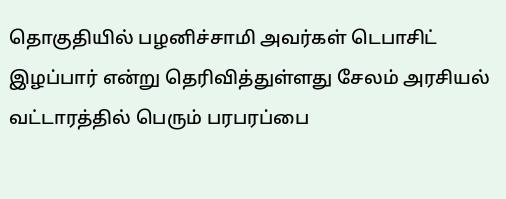தொகுதியில் பழனிச்சாமி அவர்கள் டெபாசிட் இழப்பார் என்று தெரிவித்துள்ளது சேலம் அரசியல் வட்டாரத்தில் பெரும் பரபரப்பை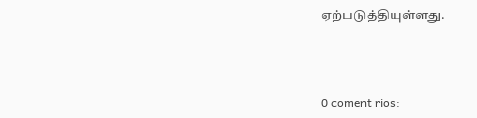ஏற்படுத்தியுள்ளது.



0 coment rios: